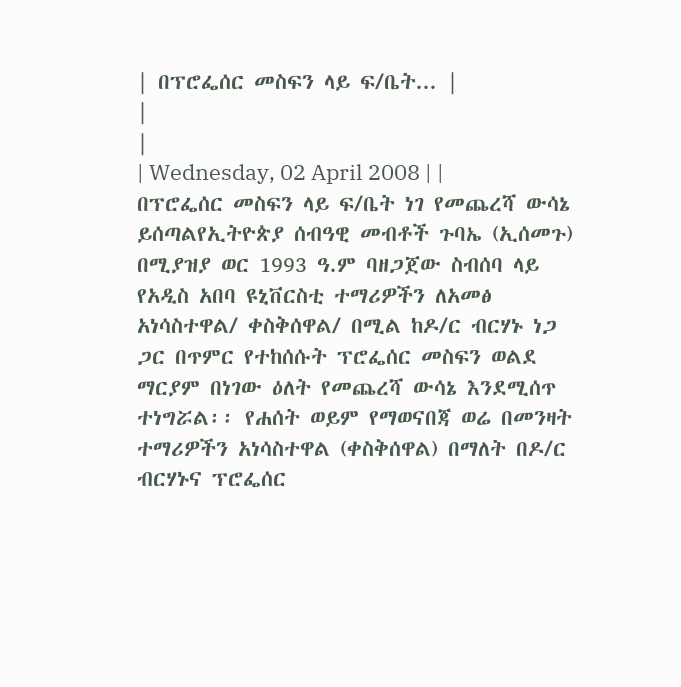| በፕሮፌሰር መስፍን ላይ ፍ/ቤት... |
|
|
| Wednesday, 02 April 2008 | |
በፕሮፌሰር መስፍን ላይ ፍ/ቤት ነገ የመጨረሻ ውሳኔ ይሰጣልየኢትዮጵያ ሰብዓዊ መብቶች ጉባኤ (ኢሰመጉ) በሚያዝያ ወር 1993 ዓ.ም ባዘጋጀው ስብሰባ ላይ የአዲስ አበባ ዩኒቨርስቲ ተማሪዎችን ለአመፅ አነሳስተዋል/ ቀስቅሰዋል/ በሚል ከዶ/ር ብርሃኑ ነጋ ጋር በጥምር የተከሰሱት ፕሮፌሰር መስፍን ወልደ ማርያም በነገው ዕለት የመጨረሻ ውሳኔ እንደሚሰጥ ተነግሯል፡፡ የሐሰት ወይም የማወናበጃ ወሬ በመንዛት ተማሪዎችን አነሳስተዋል (ቀስቅሰዋል) በማለት በዶ/ር ብርሃኑና ፕሮፌሰር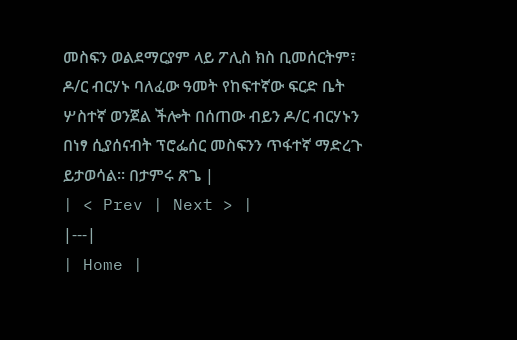መስፍን ወልደማርያም ላይ ፖሊስ ክስ ቢመሰርትም፣ ዶ/ር ብርሃኑ ባለፈው ዓመት የከፍተኛው ፍርድ ቤት ሦስተኛ ወንጀል ችሎት በሰጠው ብይን ዶ/ር ብርሃኑን በነፃ ሲያሰናብት ፕሮፌሰር መስፍንን ጥፋተኛ ማድረጉ ይታወሳል፡፡ በታምሩ ጽጌ |
| < Prev | Next > |
|---|
| Home |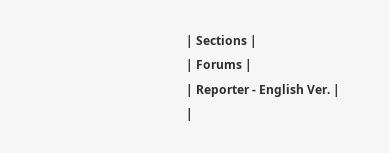| Sections |
| Forums |
| Reporter - English Ver. |
|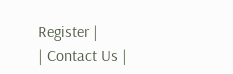Register |
| Contact Us |